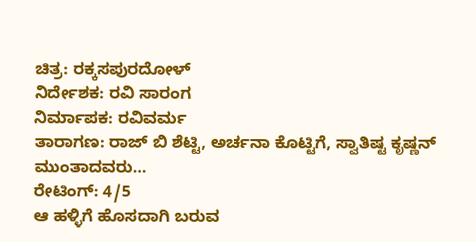ಚಿತ್ರ: ರಕ್ಕಸಪುರದೋಳ್
ನಿರ್ದೇಶಕ: ರವಿ ಸಾರಂಗ
ನಿರ್ಮಾಪಕ: ರವಿವರ್ಮ
ತಾರಾಗಣ: ರಾಜ್ ಬಿ ಶೆಟ್ಟಿ, ಅರ್ಚನಾ ಕೊಟ್ಟಿಗೆ, ಸ್ವಾತಿಷ್ಟ ಕೃಷ್ಣನ್ ಮುಂತಾದವರು…
ರೇಟಿಂಗ್: 4/5
ಆ ಹಳ್ಳಿಗೆ ಹೊಸದಾಗಿ ಬರುವ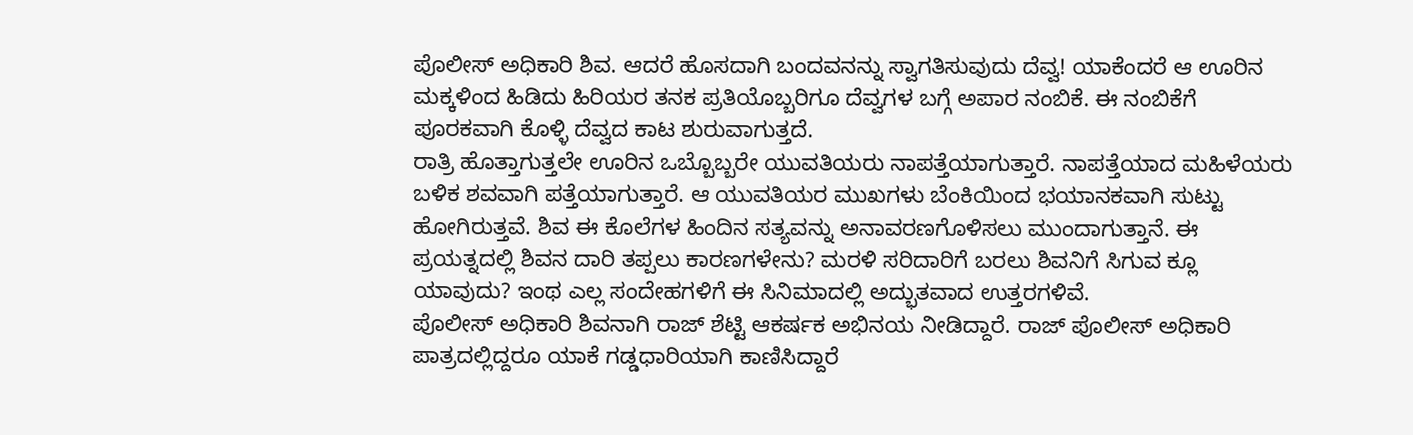ಪೊಲೀಸ್ ಅಧಿಕಾರಿ ಶಿವ. ಆದರೆ ಹೊಸದಾಗಿ ಬಂದವನನ್ನು ಸ್ವಾಗತಿಸುವುದು ದೆವ್ವ! ಯಾಕೆಂದರೆ ಆ ಊರಿನ ಮಕ್ಕಳಿಂದ ಹಿಡಿದು ಹಿರಿಯರ ತನಕ ಪ್ರತಿಯೊಬ್ಬರಿಗೂ ದೆವ್ವಗಳ ಬಗ್ಗೆ ಅಪಾರ ನಂಬಿಕೆ. ಈ ನಂಬಿಕೆಗೆ ಪೂರಕವಾಗಿ ಕೊಳ್ಳಿ ದೆವ್ವದ ಕಾಟ ಶುರುವಾಗುತ್ತದೆ.
ರಾತ್ರಿ ಹೊತ್ತಾಗುತ್ತಲೇ ಊರಿನ ಒಬ್ಬೊಬ್ಬರೇ ಯುವತಿಯರು ನಾಪತ್ತೆಯಾಗುತ್ತಾರೆ. ನಾಪತ್ತೆಯಾದ ಮಹಿಳೆಯರು ಬಳಿಕ ಶವವಾಗಿ ಪತ್ತೆಯಾಗುತ್ತಾರೆ. ಆ ಯುವತಿಯರ ಮುಖಗಳು ಬೆಂಕಿಯಿಂದ ಭಯಾನಕವಾಗಿ ಸುಟ್ಟು ಹೋಗಿರುತ್ತವೆ. ಶಿವ ಈ ಕೊಲೆಗಳ ಹಿಂದಿನ ಸತ್ಯವನ್ನು ಅನಾವರಣಗೊಳಿಸಲು ಮುಂದಾಗುತ್ತಾನೆ. ಈ ಪ್ರಯತ್ನದಲ್ಲಿ ಶಿವನ ದಾರಿ ತಪ್ಪಲು ಕಾರಣಗಳೇನು? ಮರಳಿ ಸರಿದಾರಿಗೆ ಬರಲು ಶಿವನಿಗೆ ಸಿಗುವ ಕ್ಲೂ ಯಾವುದು? ಇಂಥ ಎಲ್ಲ ಸಂದೇಹಗಳಿಗೆ ಈ ಸಿನಿಮಾದಲ್ಲಿ ಅದ್ಭುತವಾದ ಉತ್ತರಗಳಿವೆ.
ಪೊಲೀಸ್ ಅಧಿಕಾರಿ ಶಿವನಾಗಿ ರಾಜ್ ಶೆಟ್ಟಿ ಆಕರ್ಷಕ ಅಭಿನಯ ನೀಡಿದ್ದಾರೆ. ರಾಜ್ ಪೊಲೀಸ್ ಅಧಿಕಾರಿ ಪಾತ್ರದಲ್ಲಿದ್ದರೂ ಯಾಕೆ ಗಡ್ಡಧಾರಿಯಾಗಿ ಕಾಣಿಸಿದ್ದಾರೆ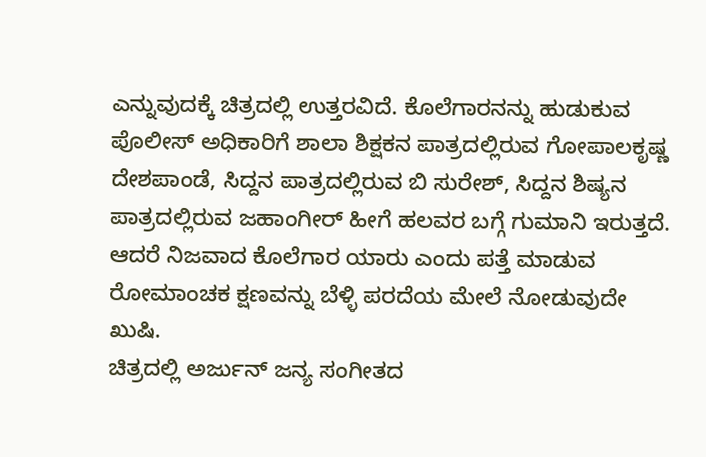ಎನ್ನುವುದಕ್ಕೆ ಚಿತ್ರದಲ್ಲಿ ಉತ್ತರವಿದೆ. ಕೊಲೆಗಾರನನ್ನು ಹುಡುಕುವ ಪೊಲೀಸ್ ಅಧಿಕಾರಿಗೆ ಶಾಲಾ ಶಿಕ್ಷಕನ ಪಾತ್ರದಲ್ಲಿರುವ ಗೋಪಾಲಕೃಷ್ಣ ದೇಶಪಾಂಡೆ, ಸಿದ್ದನ ಪಾತ್ರದಲ್ಲಿರುವ ಬಿ ಸುರೇಶ್, ಸಿದ್ದನ ಶಿಷ್ಯನ ಪಾತ್ರದಲ್ಲಿರುವ ಜಹಾಂಗೀರ್ ಹೀಗೆ ಹಲವರ ಬಗ್ಗೆ ಗುಮಾನಿ ಇರುತ್ತದೆ. ಆದರೆ ನಿಜವಾದ ಕೊಲೆಗಾರ ಯಾರು ಎಂದು ಪತ್ತೆ ಮಾಡುವ ರೋಮಾಂಚಕ ಕ್ಷಣವನ್ನು ಬೆಳ್ಳಿ ಪರದೆಯ ಮೇಲೆ ನೋಡುವುದೇ ಖುಷಿ.
ಚಿತ್ರದಲ್ಲಿ ಅರ್ಜುನ್ ಜನ್ಯ ಸಂಗೀತದ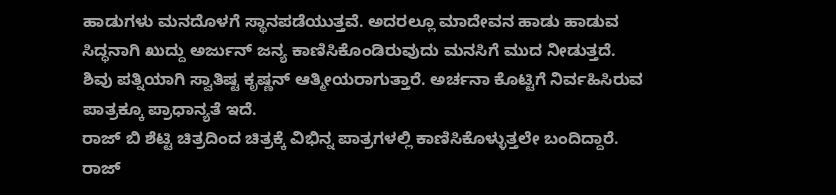ಹಾಡುಗಳು ಮನದೊಳಗೆ ಸ್ಥಾನಪಡೆಯುತ್ತವೆ. ಅದರಲ್ಲೂ ಮಾದೇವನ ಹಾಡು ಹಾಡುವ ಸಿದ್ಧನಾಗಿ ಖುದ್ದು ಅರ್ಜುನ್ ಜನ್ಯ ಕಾಣಿಸಿಕೊಂಡಿರುವುದು ಮನಸಿಗೆ ಮುದ ನೀಡುತ್ತದೆ. ಶಿವು ಪತ್ನಿಯಾಗಿ ಸ್ವಾತಿಷ್ಟ ಕೃಷ್ಣನ್ ಆತ್ಮೀಯರಾಗುತ್ತಾರೆ. ಅರ್ಚನಾ ಕೊಟ್ಟಿಗೆ ನಿರ್ವಹಿಸಿರುವ ಪಾತ್ರಕ್ಕೂ ಪ್ರಾಧಾನ್ಯತೆ ಇದೆ.
ರಾಜ್ ಬಿ ಶೆಟ್ಟಿ ಚಿತ್ರದಿಂದ ಚಿತ್ರಕ್ಕೆ ವಿಭಿನ್ನ ಪಾತ್ರಗಳಲ್ಲಿ ಕಾಣಿಸಿಕೊಳ್ಳುತ್ತಲೇ ಬಂದಿದ್ದಾರೆ. ರಾಜ್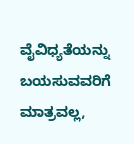ವೈವಿಧ್ಯತೆಯನ್ನು ಬಯಸುವವರಿಗೆ ಮಾತ್ರವಲ್ಲ,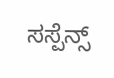ಸಸ್ಪೆನ್ಸ್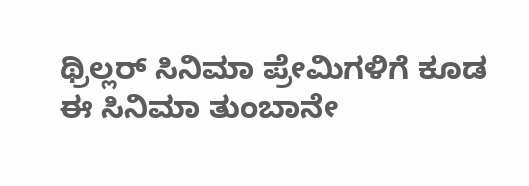ಥ್ರಿಲ್ಲರ್ ಸಿನಿಮಾ ಪ್ರೇಮಿಗಳಿಗೆ ಕೂಡ ಈ ಸಿನಿಮಾ ತುಂಬಾನೇ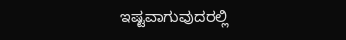ಇಷ್ಟವಾಗುವುದರಲ್ಲಿ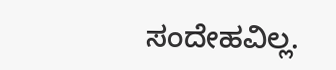ಸಂದೇಹವಿಲ್ಲ.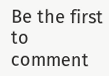Be the first to comment